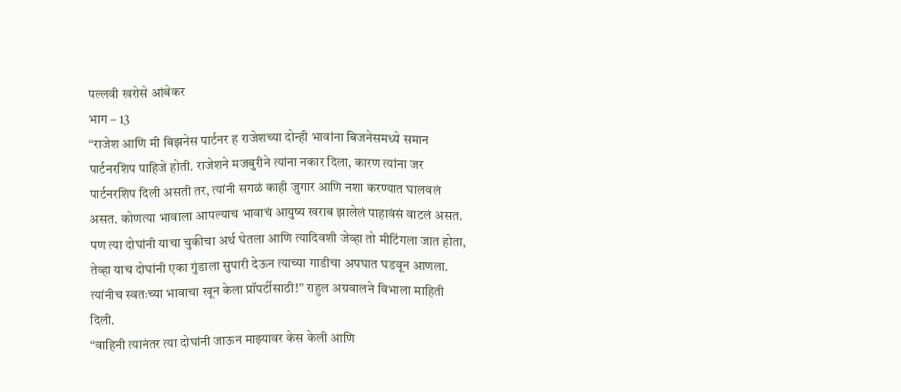पल्लवी खरोसे आंबेकर
भाग – 13
“राजेश आणि मी बिझनेस पार्टनर ह राजेशच्या दोन्ही भावांना बिजनेसमध्ये समान पार्टनरशिप पाहिजे होती. राजेशने मजबुरीने त्यांना नकार दिला, कारण त्यांना जर पार्टनरशिप दिली असती तर, त्यांनी सगळं काही जुगार आणि नशा करण्यात घालवलं असत. कोणत्या भावाला आपल्याच भावाचं आयुष्य खराब झालेलं पाहावंसं वाटलं असत. पण त्या दोघांनी याचा चुकीचा अर्थ घेतला आणि त्यादिवशी जेव्हा तो मीटिंगला जात होता, तेव्हा याच दोघांनी एका गुंडाला सुपारी देऊन त्याच्या गाडीचा अपघात घडवून आणला. त्यांनीच स्वतःच्या भावाचा खून केला प्रॉपर्टीसाठी!” राहुल अग्रवालने विभाला माहिती दिली.
“वाहिनी त्यानंतर त्या दोघांनी जाऊन माझ्यावर केस केली आणि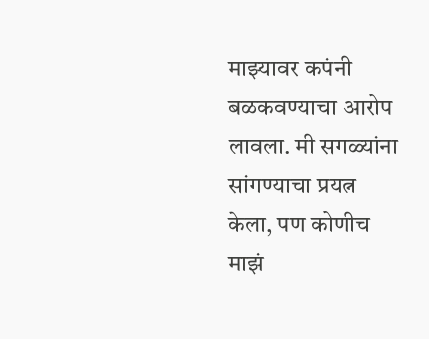माझ्यावर कपंनी बळकवण्याचा आरोप लावला. मी सगळ्यांना सांगण्याचा प्रयत्न केला, पण कोणीच माझं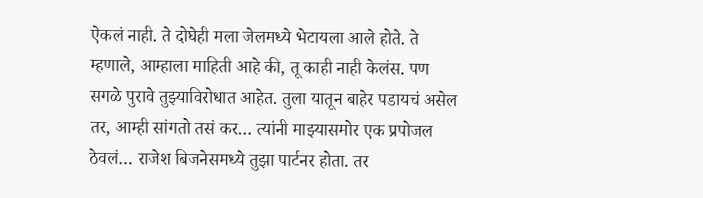ऐकलं नाही. ते दोघेही मला जेलमध्ये भेटायला आले होते. ते म्हणाले, आम्हाला माहिती आहे की, तू काही नाही केलंस. पण सगळे पुरावे तुझ्याविरोधात आहेत. तुला यातून बाहेर पडायचं असेल तर, आम्ही सांगतो तसं कर… त्यांनी माझ्यासमोर एक प्रपोजल ठेवलं… राजेश बिजनेसमध्ये तुझा पार्टनर होता. तर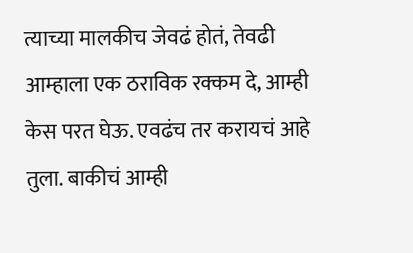त्याच्या मालकीच जेवढं होतं, तेवढी आम्हाला एक ठराविक रक्कम दे, आम्ही केस परत घेऊ. एवढंच तर करायचं आहे तुला. बाकीचं आम्ही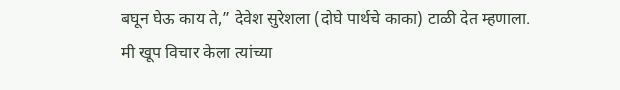बघून घेऊ काय ते,” देवेश सुरेशला (दोघे पार्थचे काका) टाळी देत म्हणाला.
मी खूप विचार केला त्यांच्या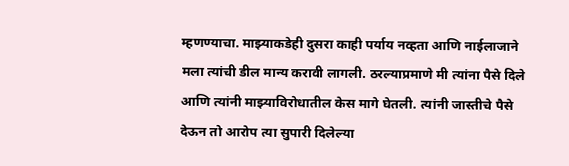म्हणण्याचा. माझ्याकडेही दुसरा काही पर्याय नव्हता आणि नाईलाजाने मला त्यांची डील मान्य करावी लागली. ठरल्याप्रमाणे मी त्यांना पैसे दिले आणि त्यांनी माझ्याविरोधातील केस मागे घेतली. त्यांनी जास्तीचे पैसे देऊन तो आरोप त्या सुपारी दिलेल्या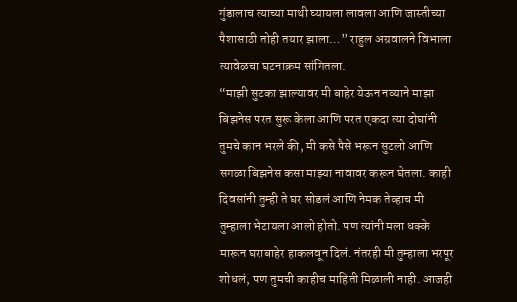गुंडालाच त्याच्या माथी घ्यायला लावला आणि जास्तीच्या पैशासाठी तोही तयार झाला…” राहुल अग्रवालने विभाला त्यावेळचा घटनाक्रम सांगितला.
“माझी सुटका झाल्यावर मी बाहेर येऊन नव्याने माझा बिझनेस परत सुरू केला आणि परत एकदा त्या दोघांनी तुमचे कान भरले की, मी कसे पैसे भरून सुटलो आणि सगळा बिझनेस कसा माझ्या नावावर करून घेतला. काही दिवसांनी तुम्ही ते घर सोडलं आणि नेमक तेव्हाच मी तुम्हाला भेटायला आलो होतो. पण त्यांनी मला धक्के मारून घराबाहेर हाकलवून दिलं. नंतरही मी तुम्हाला भरपूर शोधलं, पण तुमची काहीच माहिती मिळाली नाही. आजही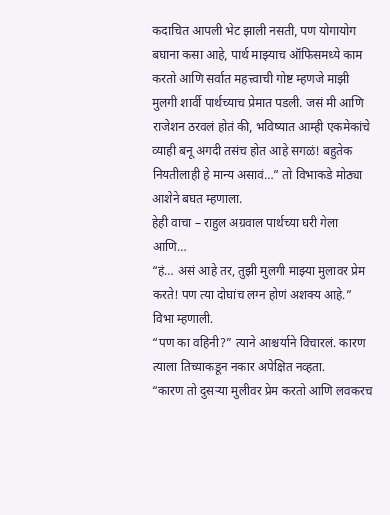कदाचित आपली भेट झाली नसती, पण योगायोग बघाना कसा आहे, पार्थ माझ्याच ऑफिसमध्ये काम करतो आणि सर्वात महत्त्वाची गोष्ट म्हणजे माझी मुलगी शार्वी पार्थच्याच प्रेमात पडली. जसं मी आणि राजेशन ठरवलं होतं की, भविष्यात आम्ही एकमेकांचे व्याही बनू अगदी तसंच होत आहे सगळं! बहुतेक नियतीलाही हे मान्य असावं…” तो विभाकडे मोठ्या आशेने बघत म्हणाला.
हेही वाचा – राहुल अग्रवाल पार्थच्या घरी गेला आणि…
“हं… असं आहे तर, तुझी मुलगी माझ्या मुलावर प्रेम करते! पण त्या दोघांच लग्न होणं अशक्य आहे.” विभा म्हणाली.
“पण का वहिनी?” त्याने आश्चर्याने विचारलं. कारण त्याला तिच्याकडून नकार अपेक्षित नव्हता.
“कारण तो दुसऱ्या मुलीवर प्रेम करतो आणि लवकरच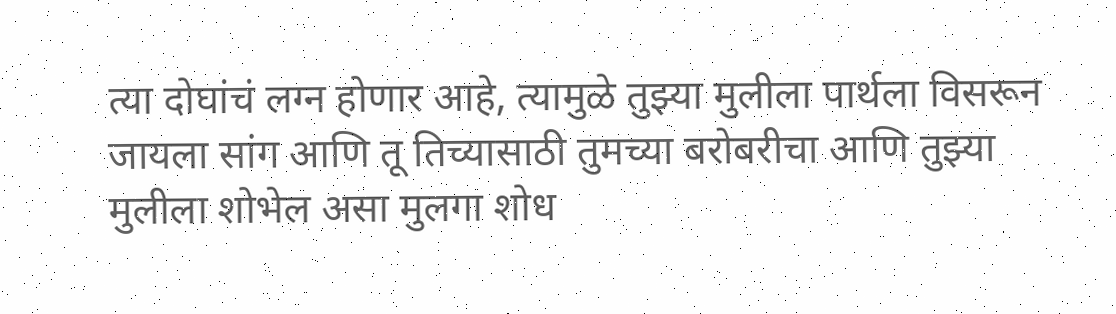त्या दोघांचं लग्न होणार आहे, त्यामुळे तुझ्या मुलीला पार्थला विसरून जायला सांग आणि तू तिच्यासाठी तुमच्या बरोबरीचा आणि तुझ्या मुलीला शोभेल असा मुलगा शोध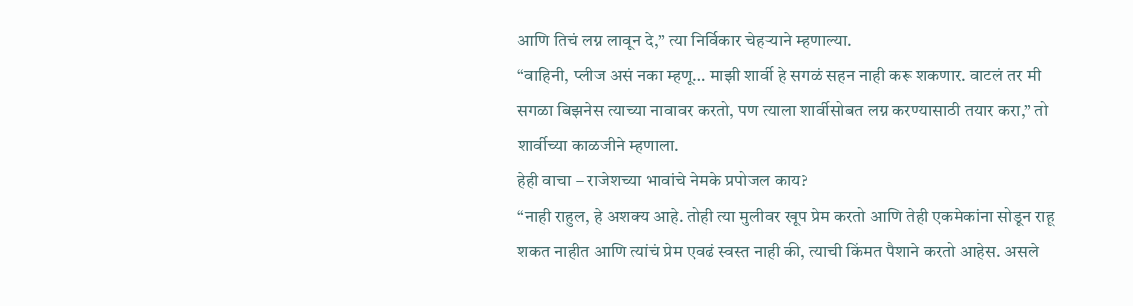आणि तिचं लग्न लावून दे,” त्या निर्विकार चेहऱ्याने म्हणाल्या.
“वाहिनी, प्लीज असं नका म्हणू… माझी शार्वी हे सगळं सहन नाही करू शकणार. वाटलं तर मी सगळा बिझनेस त्याच्या नावावर करतो, पण त्याला शार्वीसोबत लग्न करण्यासाठी तयार करा,” तो शार्वीच्या काळजीने म्हणाला.
हेही वाचा – राजेशच्या भावांचे नेमके प्रपोजल काय?
“नाही राहुल, हे अशक्य आहे. तोही त्या मुलीवर खूप प्रेम करतो आणि तेही एकमेकांना सोडून राहू शकत नाहीत आणि त्यांचं प्रेम एवढं स्वस्त नाही की, त्याची किंमत पैशाने करतो आहेस. असले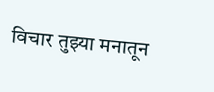विचार तुझ्या मनातून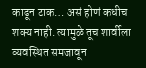काढून टाक… असं होणं कधीच शक्य नाही. त्यामुळे तूच शार्वीला व्यवस्थित समजावून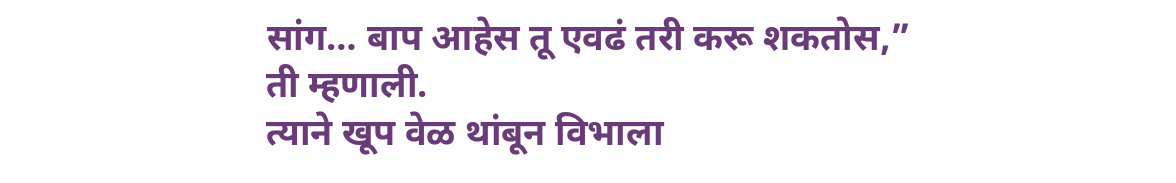सांग… बाप आहेस तू एवढं तरी करू शकतोस,” ती म्हणाली.
त्याने खूप वेळ थांबून विभाला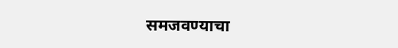समजवण्याचा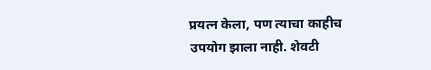प्रयत्न केला, पण त्याचा काहीच उपयोग झाला नाही. शेवटी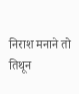निराश मनाने तो तिथून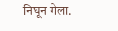निघून गेला.